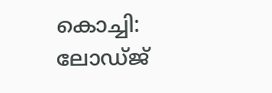കൊച്ചി: ലോഡ്ജ്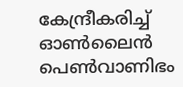കേന്ദ്രീകരിച്ച് ഓണ്‍ലൈന്‍ പെണ്‍വാണിഭം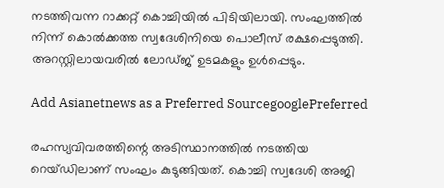നടത്തിവന്ന റാക്കറ്റ് കൊച്ചിയില്‍ പിടിയിലായി. സംഘത്തില്‍ നിന്ന് കൊല്‍ക്കത്ത സ്വദേശിനിയെ പൊലീസ് രക്ഷപ്പെടുത്തി. അറസ്റ്റിലായവരില്‍ ലോഡ്ജ് ഉടമകളും ഉള്‍പ്പെടും.

Add Asianetnews as a Preferred SourcegooglePreferred

രഹസ്യവിവരത്തിന്റെ അടിസ്ഥാനത്തില്‍ നടത്തിയ റെയ്ഡിലാണ് സംഘം കുടുങ്ങിയത്. കൊച്ചി സ്വദേശി അജി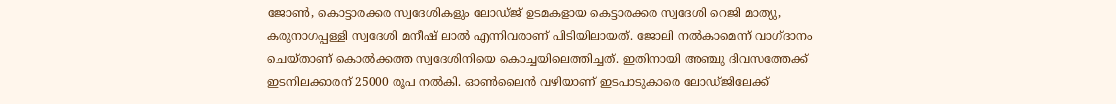ജോണ്‍, കൊട്ടാരക്കര സ്വദേശികളും ലോഡ്ജ് ഉടമകളായ കെട്ടാരക്കര സ്വദേശി റെജി മാത്യു, കരുനാഗപ്പള്ളി സ്വദേശി മനീഷ് ലാല്‍ എന്നിവരാണ് പിടിയിലായത്. ജോലി നല്‍കാമെന്ന് വാഗ്ദാനം ചെയ്താണ് കൊല്‍ക്കത്ത സ്വദേശിനിയെ കൊച്ചയിലെത്തിച്ചത്. ഇതിനായി അഞ്ചു ദിവസത്തേക്ക് ഇടനിലക്കാരന് 25000 രൂപ നല്‍കി. ഓണ്‍ലൈന്‍ വഴിയാണ് ഇടപാടുകാരെ ലോഡ്ജിലേക്ക്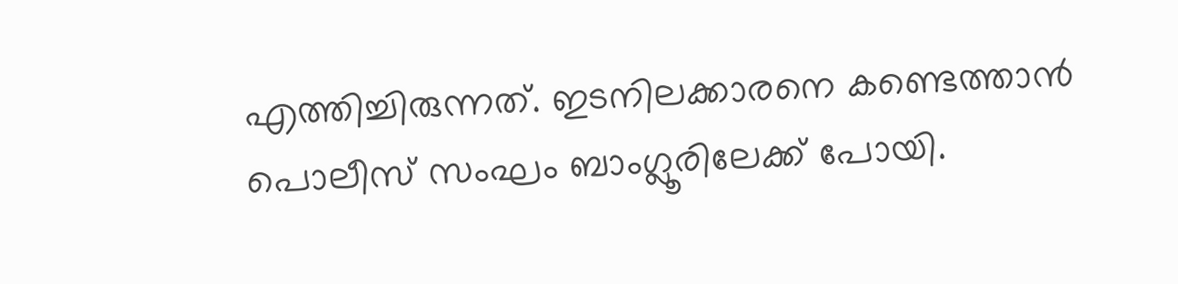എത്തിച്ചിരുന്നത്. ഇടനിലക്കാരനെ കണ്ടെത്താന്‍ പൊലീസ് സംഘം ബാംഗ്ലൂരിലേക്ക് പോയി.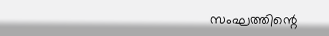സംഘത്തിന്റെ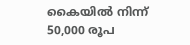കൈയില്‍ നിന്ന് 50,000 രൂപ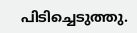പിടിച്ചെടുത്തു.